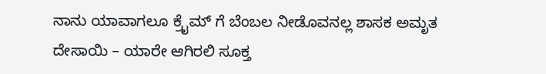ನಾನು ಯಾವಾಗಲೂ ಕ್ರೈಮ್ ಗೆ ಬೆಂಬಲ ನೀಡೊವನಲ್ಲ ಶಾಸಕ ಅಮೃತ ದೇಸಾಯಿ – ಯಾರೇ ಆಗಿರಲಿ ಸೂಕ್ತ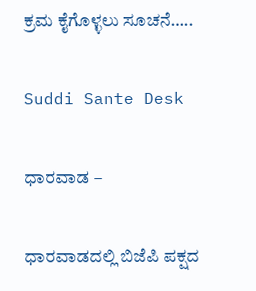ಕ್ರಮ ಕೈಗೊಳ್ಳಲು ಸೂಚನೆ…..

Suddi Sante Desk

ಧಾರವಾಡ –

ಧಾರವಾಡದಲ್ಲಿ ಬಿಜೆಪಿ ಪಕ್ಷದ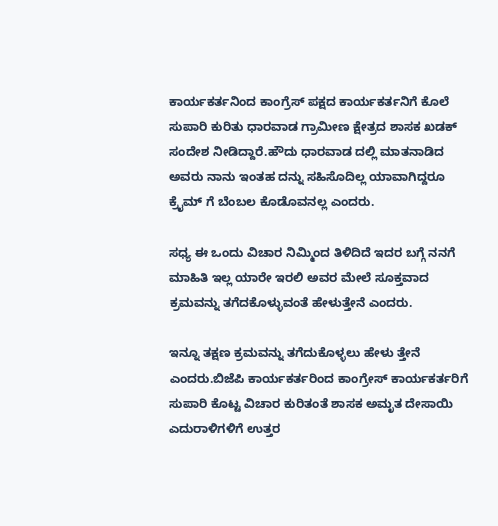ಕಾರ್ಯಕರ್ತನಿಂದ ಕಾಂಗ್ರೆಸ್ ಪಕ್ಷದ ಕಾರ್ಯಕರ್ತನಿಗೆ ಕೊಲೆ ಸುಪಾರಿ ಕುರಿತು ಧಾರವಾಡ ಗ್ರಾಮೀಣ ಕ್ಷೇತ್ರದ ಶಾಸಕ ಖಡಕ್ ಸಂದೇಶ ನೀಡಿದ್ದಾರೆ.ಹೌದು ಧಾರವಾಡ ದಲ್ಲಿ ಮಾತನಾಡಿದ ಅವರು ನಾನು ಇಂತಹ ದನ್ನು ಸಹಿಸೊದಿಲ್ಲ ಯಾವಾಗಿದ್ದರೂ ಕ್ರೈಮ್ ಗೆ ಬೆಂಬಲ ಕೊಡೊವನಲ್ಲ ಎಂದರು.

ಸಧ್ಯ ಈ ಒಂದು ವಿಚಾರ ನಿಮ್ಮಿಂದ ತಿಳಿದಿದೆ ಇದರ ಬಗ್ಗೆ ನನಗೆ ಮಾಹಿತಿ ಇಲ್ಲ ಯಾರೇ ಇರಲಿ ಅವರ ಮೇಲೆ ಸೂಕ್ತವಾದ ಕ್ರಮವನ್ನು ತಗೆದಕೊಳ್ಳುವಂತೆ ಹೇಳುತ್ತೇನೆ ಎಂದರು.

ಇನ್ನೂ ತಕ್ಷಣ ಕ್ರಮವನ್ನು ತಗೆದುಕೊಳ್ಳಲು ಹೇಳು ತ್ತೇನೆ ಎಂದರು.ಬಿಜೆಪಿ ಕಾರ್ಯಕರ್ತರಿಂದ ಕಾಂಗ್ರೇಸ್ ಕಾರ್ಯಕರ್ತರಿಗೆ ಸುಪಾರಿ ಕೊಟ್ಟ ವಿಚಾರ ಕುರಿತಂತೆ ಶಾಸಕ ಅಮೃತ ದೇಸಾಯಿ ಎದುರಾಳಿಗಳಿಗೆ ಉತ್ತರ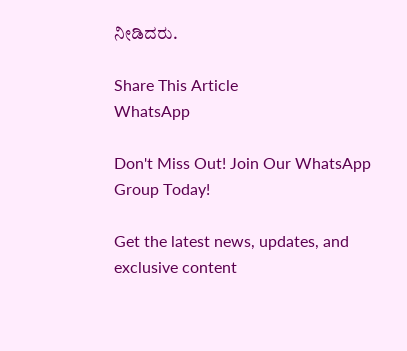ನೀಡಿದರು.

Share This Article
WhatsApp

Don't Miss Out! Join Our WhatsApp Group Today!

Get the latest news, updates, and exclusive content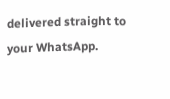delivered straight to your WhatsApp.